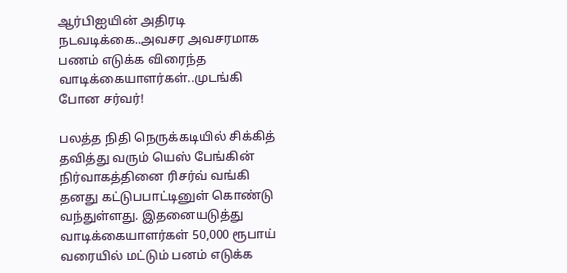ஆர்பிஐயின் அதிரடி நடவடிக்கை..அவசர அவசரமாக பணம் எடுக்க விரைந்த வாடிக்கையாளர்கள்..முடங்கி போன சர்வர்!

பலத்த நிதி நெருக்கடியில் சிக்கித் தவித்து வரும் யெஸ் பேங்கின் நிர்வாகத்தினை ரிசர்வ் வங்கி தனது கட்டுபபாட்டினுள் கொண்டு வந்துள்ளது. இதனையடுத்து வாடிக்கையாளர்கள் 50,000 ரூபாய் வரையில் மட்டும் பனம் எடுக்க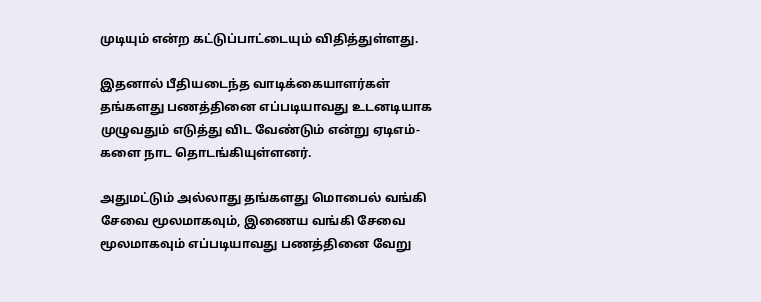முடியும் என்ற கட்டுப்பாட்டையும் விதித்துள்ளது.

இதனால் பீதியடைந்த வாடிக்கையாளர்கள் தங்களது பணத்தினை எப்படியாவது உடனடியாக முழுவதும் எடுத்து விட வேண்டும் என்று ஏடிஎம்- களை நாட தொடங்கியுள்ளனர்.

அதுமட்டும் அல்லாது தங்களது மொபைல் வங்கி சேவை மூலமாகவும், இணைய வங்கி சேவை மூலமாகவும் எப்படியாவது பணத்தினை வேறு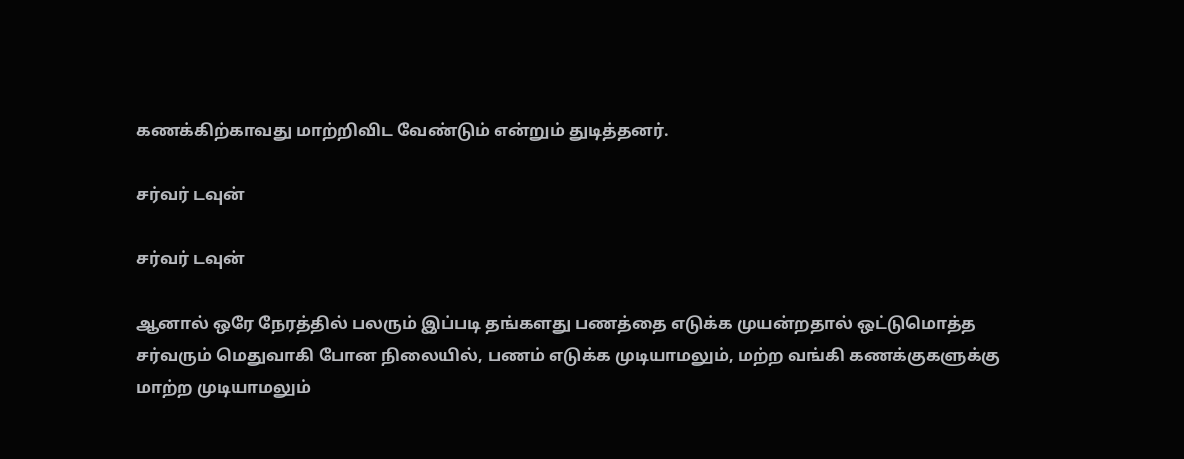கணக்கிற்காவது மாற்றிவிட வேண்டும் என்றும் துடித்தனர்.

சர்வர் டவுன்

சர்வர் டவுன்

ஆனால் ஒரே நேரத்தில் பலரும் இப்படி தங்களது பணத்தை எடுக்க முயன்றதால் ஒட்டுமொத்த சர்வரும் மெதுவாகி போன நிலையில், பணம் எடுக்க முடியாமலும், மற்ற வங்கி கணக்குகளுக்கு மாற்ற முடியாமலும்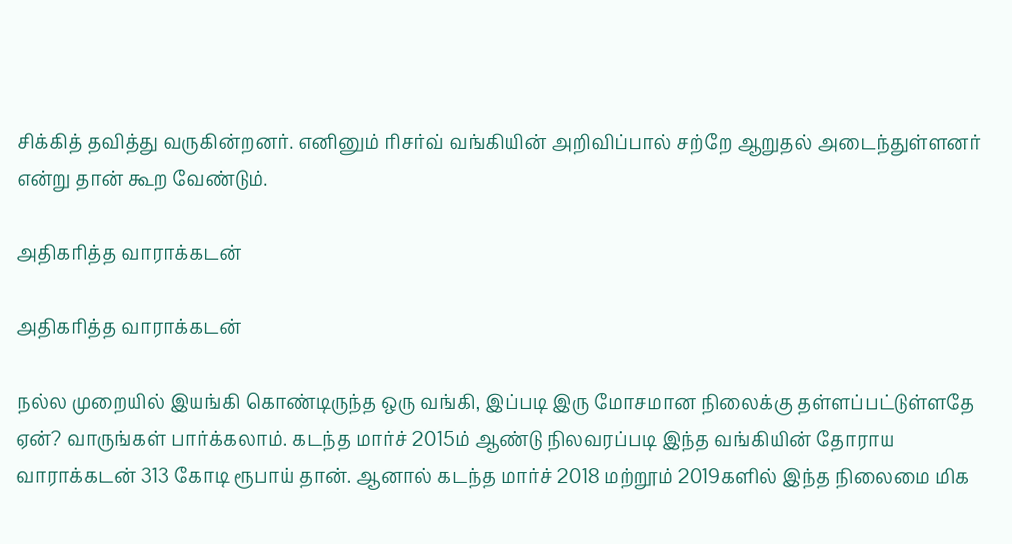சிக்கித் தவித்து வருகின்றனர். எனினும் ரிசர்வ் வங்கியின் அறிவிப்பால் சற்றே ஆறுதல் அடைந்துள்ளனர் என்று தான் கூற வேண்டும்.

அதிகரித்த வாராக்கடன்

அதிகரித்த வாராக்கடன்

நல்ல முறையில் இயங்கி கொண்டிருந்த ஒரு வங்கி, இப்படி இரு மோசமான நிலைக்கு தள்ளப்பட்டுள்ளதே ஏன்? வாருங்கள் பார்க்கலாம். கடந்த மார்ச் 2015ம் ஆண்டு நிலவரப்படி இந்த வங்கியின் தோராய வாராக்கடன் 313 கோடி ரூபாய் தான். ஆனால் கடந்த மார்ச் 2018 மற்றூம் 2019களில் இந்த நிலைமை மிக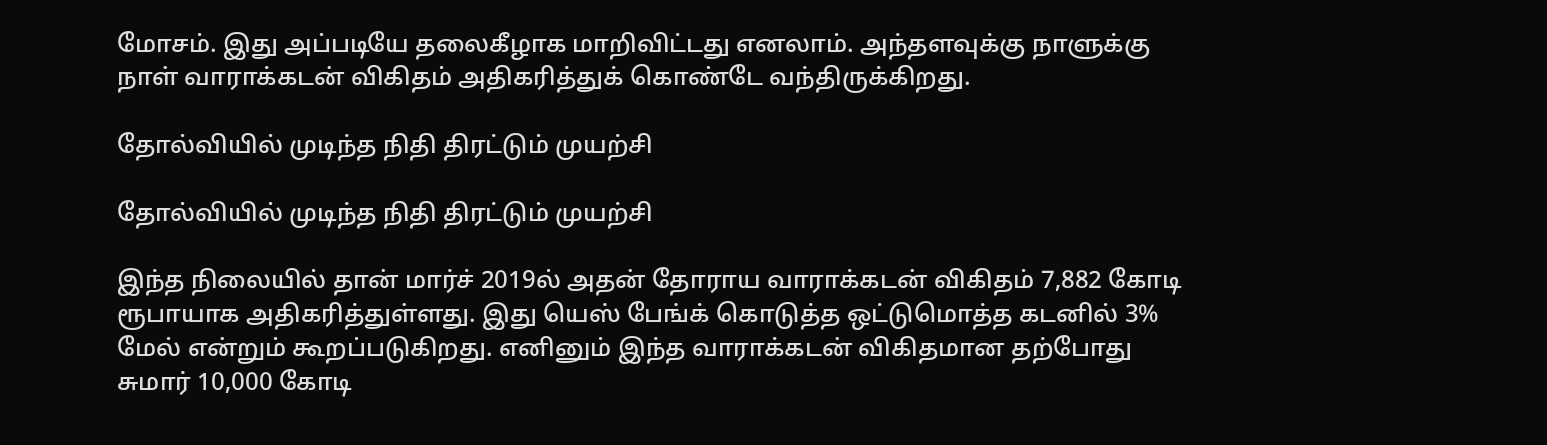மோசம். இது அப்படியே தலைகீழாக மாறிவிட்டது எனலாம். அந்தளவுக்கு நாளுக்கு நாள் வாராக்கடன் விகிதம் அதிகரித்துக் கொண்டே வந்திருக்கிறது.

தோல்வியில் முடிந்த நிதி திரட்டும் முயற்சி

தோல்வியில் முடிந்த நிதி திரட்டும் முயற்சி

இந்த நிலையில் தான் மார்ச் 2019ல் அதன் தோராய வாராக்கடன் விகிதம் 7,882 கோடி ரூபாயாக அதிகரித்துள்ளது. இது யெஸ் பேங்க் கொடுத்த ஒட்டுமொத்த கடனில் 3% மேல் என்றும் கூறப்படுகிறது. எனினும் இந்த வாராக்கடன் விகிதமான தற்போது சுமார் 10,000 கோடி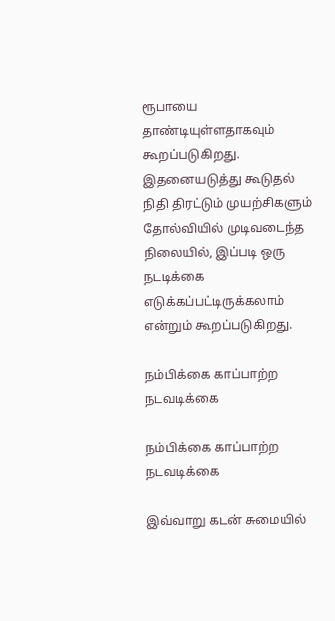ரூபாயை தாண்டியுள்ளதாகவும் கூறப்படுகிறது. இதனையடுத்து கூடுதல் நிதி திரட்டும் முயற்சிகளும் தோல்வியில் முடிவடைந்த நிலையில், இப்படி ஒரு நடடிக்கை எடுக்கப்பட்டிருக்கலாம் என்றும் கூறப்படுகிறது.

நம்பிக்கை காப்பாற்ற நடவடிக்கை

நம்பிக்கை காப்பாற்ற நடவடிக்கை

இவ்வாறு கடன் சுமையில்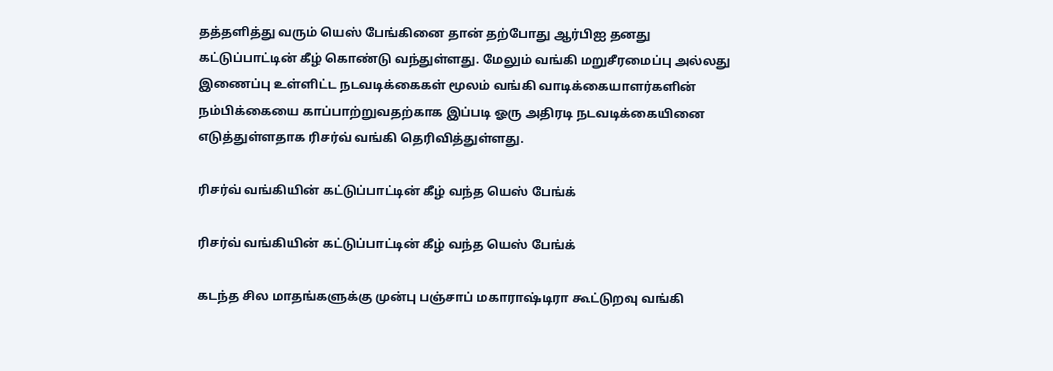தத்தளித்து வரும் யெஸ் பேங்கினை தான் தற்போது ஆர்பிஐ தனது கட்டுப்பாட்டின் கீழ் கொண்டு வந்துள்ளது. மேலும் வங்கி மறுசீரமைப்பு அல்லது இணைப்பு உள்ளிட்ட நடவடிக்கைகள் மூலம் வங்கி வாடிக்கையாளர்களின் நம்பிக்கையை காப்பாற்றுவதற்காக இப்படி ஓரு அதிரடி நடவடிக்கையினை எடுத்துள்ளதாக ரிசர்வ் வங்கி தெரிவித்துள்ளது.

ரிசர்வ் வங்கியின் கட்டுப்பாட்டின் கீழ் வந்த யெஸ் பேங்க்

ரிசர்வ் வங்கியின் கட்டுப்பாட்டின் கீழ் வந்த யெஸ் பேங்க்

கடந்த சில மாதங்களுக்கு முன்பு பஞ்சாப் மகாராஷ்டிரா கூட்டுறவு வங்கி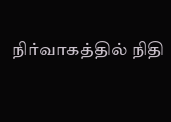நிர்வாகத்தில் நிதி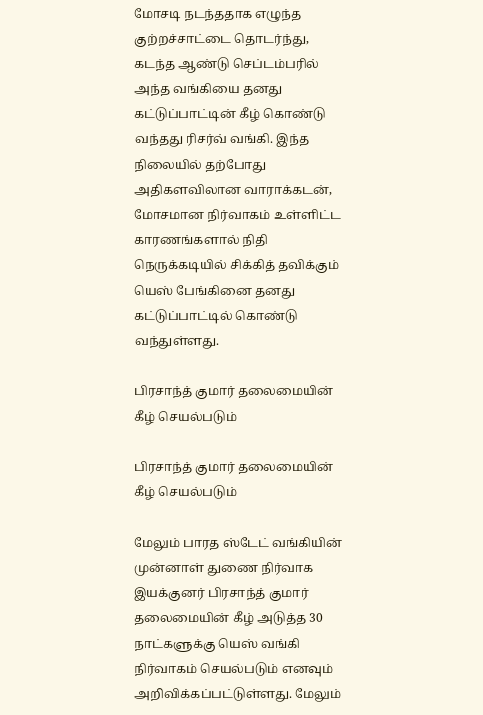மோசடி நடந்ததாக எழுந்த குற்றச்சாட்டை தொடர்ந்து, கடந்த ஆண்டு செப்டம்பரில் அந்த வங்கியை தனது கட்டுப்பாட்டின் கீழ் கொண்டு வந்தது ரிசர்வ் வங்கி. இந்த நிலையில் தற்போது அதிகளவிலான வாராக்கடன், மோசமான நிர்வாகம் உள்ளிட்ட காரணங்களால் நிதி நெருக்கடியில் சிக்கித் தவிக்கும் யெஸ் பேங்கினை தனது கட்டுப்பாட்டில் கொண்டு வந்துள்ளது.

பிரசாந்த் குமார் தலைமையின் கீழ் செயல்படும்

பிரசாந்த் குமார் தலைமையின் கீழ் செயல்படும்

மேலும் பாரத ஸ்டேட் வங்கியின் முன்னாள் துணை நிர்வாக இயக்குனர் பிரசாந்த் குமார் தலைமையின் கீழ் அடுத்த 30 நாட்களுக்கு யெஸ் வங்கி நிர்வாகம் செயல்படும் எனவும் அறிவிக்கப்பட்டுள்ளது. மேலும்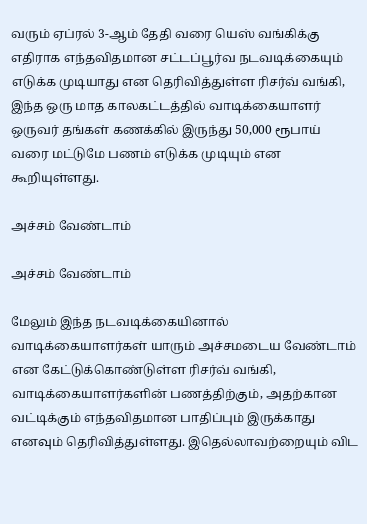வரும் ஏப்ரல் 3-ஆம் தேதி வரை யெஸ் வங்கிக்கு எதிராக எந்தவிதமான சட்டப்பூர்வ நடவடிக்கையும் எடுக்க முடியாது என தெரிவித்துள்ள ரிசர்வ் வங்கி, இந்த ஒரு மாத காலகட்டத்தில் வாடிக்கையாளர் ஒருவர் தங்கள் கணக்கில் இருந்து 50,000 ரூபாய் வரை மட்டுமே பணம் எடுக்க முடியும் என கூறியுள்ளது.

அச்சம் வேண்டாம்

அச்சம் வேண்டாம்

மேலும் இந்த நடவடிக்கையினால் வாடிக்கையாளர்கள் யாரும் அச்சமடைய வேண்டாம் என கேட்டுக்கொண்டுள்ள ரிசர்வ் வங்கி, வாடிக்கையாளர்களின் பணத்திற்கும், அதற்கான வட்டிக்கும் எந்தவிதமான பாதிப்பும் இருக்காது எனவும் தெரிவித்துள்ளது. இதெல்லாவற்றையும் விட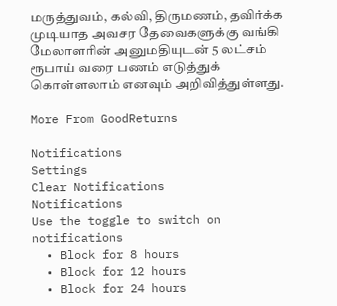மருத்துவம், கல்வி, திருமணம், தவிர்க்க முடியாத அவசர தேவைகளுக்கு வங்கி மேலாளரின் அனுமதியுடன் 5 லட்சம் ரூபாய் வரை பணம் எடுத்துக் கொள்ளலாம் எனவும் அறிவித்துள்ளது.

More From GoodReturns

Notifications
Settings
Clear Notifications
Notifications
Use the toggle to switch on notifications
  • Block for 8 hours
  • Block for 12 hours
  • Block for 24 hours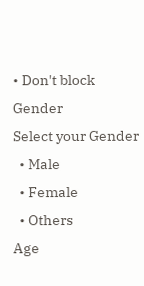• Don't block
Gender
Select your Gender
  • Male
  • Female
  • Others
Age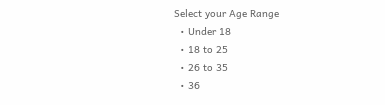Select your Age Range
  • Under 18
  • 18 to 25
  • 26 to 35
  • 36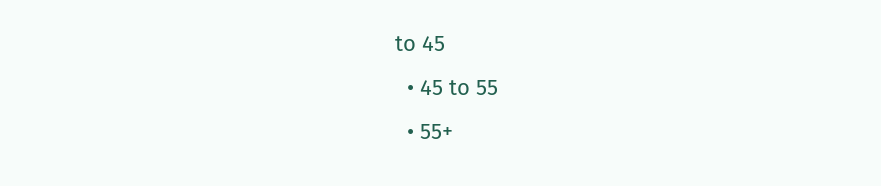to 45
  • 45 to 55
  • 55+